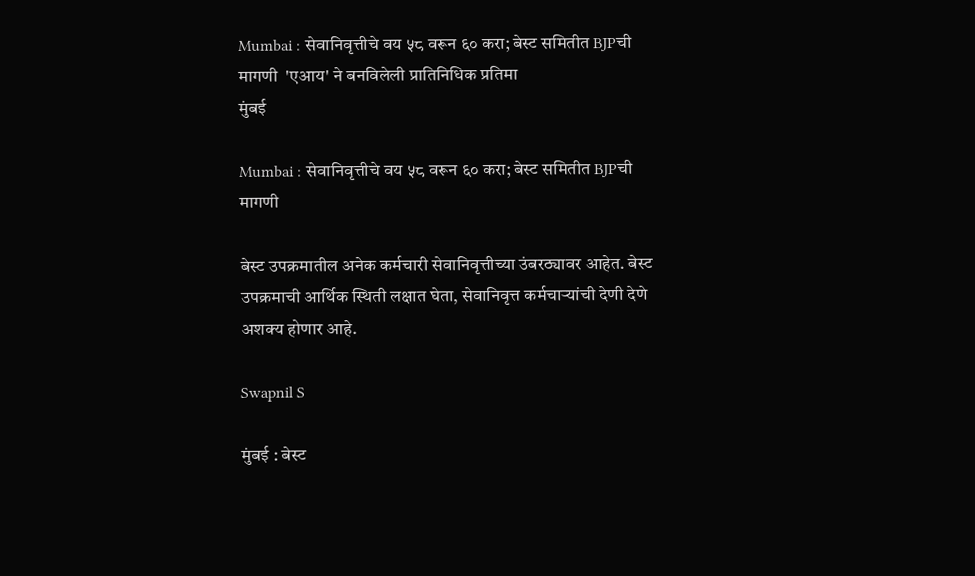Mumbai : सेवानिवृत्तीचे वय ५८ वरून ६० करा; बेस्ट समितीत BJPची मागणी  'एआय' ने बनविलेली प्रातिनिधिक प्रतिमा
मुंबई

Mumbai : सेवानिवृत्तीचे वय ५८ वरून ६० करा; बेस्ट समितीत BJPची मागणी

बेस्ट उपक्रमातील अनेक कर्मचारी सेवानिवृत्तीच्या उंबरठ्यावर आहेत. बेस्ट उपक्रमाची आर्थिक स्थिती लक्षात घेता, सेवानिवृत्त कर्मचाऱ्यांची देणी देणे अशक्य होणार आहे.

Swapnil S

मुंबई : बेस्ट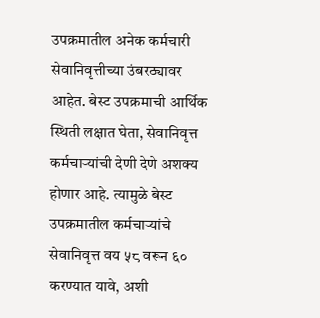उपक्रमातील अनेक कर्मचारी सेवानिवृत्तीच्या उंबरठ्यावर आहेत. बेस्ट उपक्रमाची आर्थिक स्थिती लक्षात घेता, सेवानिवृत्त कर्मचाऱ्यांची देणी देणे अशक्य होणार आहे. त्यामुळे बेस्ट उपक्रमातील कर्मचाऱ्यांचे सेवानिवृत्त वय ५८ वरून ६० करण्यात यावे, अशी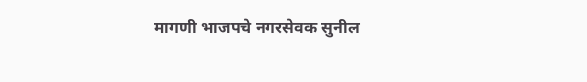मागणी भाजपचे नगरसेवक सुनील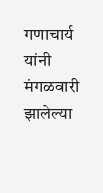गणाचार्य यांनी मंगळवारी झालेल्या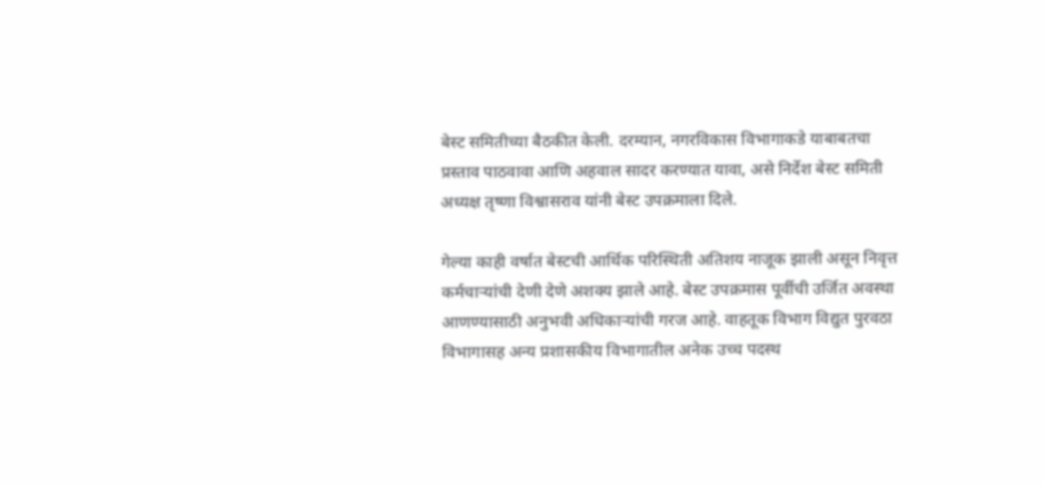बेस्ट समितीच्या बैठकीत केली. दरम्यान, नगरविकास विभागाकडे याबाबतचा प्रस्ताव पाठवावा आणि अहवाल सादर करण्यात यावा, असे निर्देश बेस्ट समिती अध्यक्ष तृष्णा विश्वासराव यांनी बेस्ट उपक्रमाला दिले.

गेल्या काही वर्षात बेस्टची आर्थिक परिस्थिती अतिशय नाजूक झाली असून निवृत्त कर्मचाऱ्यांची देणी देणे अशक्य झाले आहे. बेस्ट उपक्रमास पूर्वीची उर्जित अवस्था आणण्यासाठी अनुभवी अधिकाऱ्यांची गरज आहे. वाहतूक विभाग विद्युत पुरवठा विभागासह अन्य प्रशासकीय विभागातील अनेक उच्च पदस्थ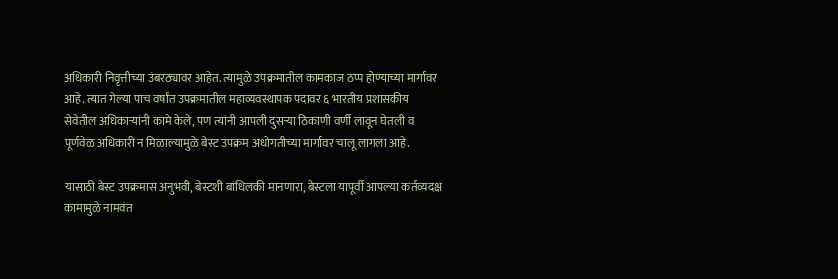अधिकारी निवृत्तीच्या उंबरठ्यावर आहेत. त्यामुळे उपक्रमातील कामकाज ठप्प होण्याच्या मार्गावर आहे. त्यात गेल्या पाच वर्षांत उपक्रमातील महाव्यवस्थापक पदावर ६ भारतीय प्रशासकीय सेवेतील अधिकाऱ्यांनी कामे केले, पण त्यांनी आपली दुसऱ्या ठिकाणी वर्णी लावून घेतली व पूर्णवेळ अधिकारी न मिळाल्यामुळे बेस्ट उपक्रम अधोगतीच्या मार्गावर चालू लागला आहे.

यासाठी बेस्ट उपक्रमास अनुभवी, बेस्टशी बांधिलकी मानणारा, बेस्टला यापूर्वी आपल्या कर्तव्यदक्ष कामामुळे नामवंत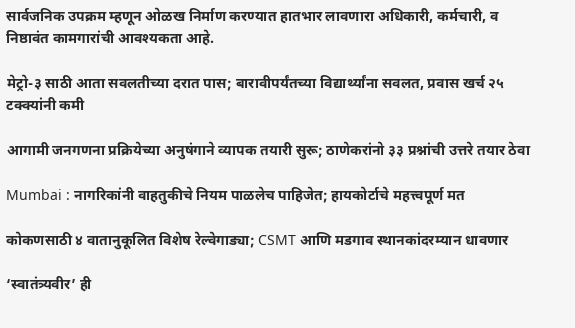सार्वजनिक उपक्रम म्हणून ओळख निर्माण करण्यात हातभार लावणारा अधिकारी, कर्मचारी, व निष्ठावंत कामगारांची आवश्यकता आहे.

मेट्रो-३ साठी आता सवलतीच्या दरात पास; बारावीपर्यंतच्या विद्यार्थ्यांना सवलत, प्रवास खर्च २५ टक्क्यांनी कमी

आगामी जनगणना प्रक्रियेच्या अनुषंगाने व्यापक तयारी सुरू; ठाणेकरांनो ३३ प्रश्नांची उत्तरे तयार ठेवा

Mumbai : नागरिकांनी वाहतुकीचे नियम पाळलेच पाहिजेत; हायकोर्टाचे महत्त्वपूर्ण मत

कोकणसाठी ४ वातानुकूलित विशेष रेल्वेगाड्या; CSMT आणि मडगाव स्थानकांदरम्यान धावणार

‘स्वातंत्र्यवीर’ ही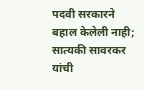पदवी सरकारने बहाल केलेली नाही; सात्यकी सावरकर यांची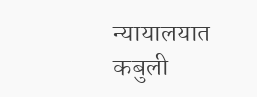न्यायालयात कबुली